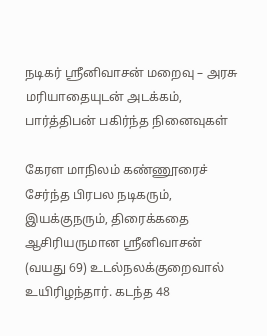நடிகர் ஸ்ரீனிவாசன் மறைவு – அரசு மரியாதையுடன் அடக்கம், பார்த்திபன் பகிர்ந்த நினைவுகள்

கேரள மாநிலம் கண்ணூரைச் சேர்ந்த பிரபல நடிகரும், இயக்குநரும், திரைக்கதை ஆசிரியருமான ஸ்ரீனிவாசன் (வயது 69) உடல்நலக்குறைவால் உயிரிழந்தார். கடந்த 48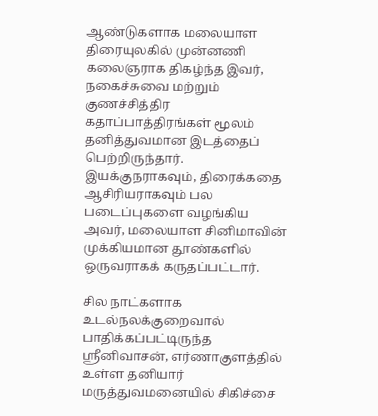ஆண்டுகளாக மலையாள திரையுலகில் முன்னணி கலைஞராக திகழ்ந்த இவர், நகைச்சுவை மற்றும் குணச்சித்திர கதாப்பாத்திரங்கள் மூலம் தனித்துவமான இடத்தைப் பெற்றிருந்தார். இயக்குநராகவும், திரைக்கதை ஆசிரியராகவும் பல படைப்புகளை வழங்கிய அவர், மலையாள சினிமாவின் முக்கியமான தூண்களில் ஒருவராகக் கருதப்பட்டார்.

சில நாட்களாக உடல்நலக்குறைவால் பாதிக்கப்பட்டிருந்த ஸ்ரீனிவாசன், எர்ணாகுளத்தில் உள்ள தனியார் மருத்துவமனையில் சிகிச்சை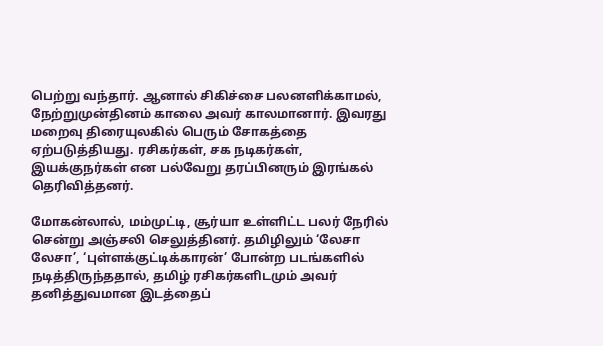பெற்று வந்தார். ஆனால் சிகிச்சை பலனளிக்காமல், நேற்றுமுன்தினம் காலை அவர் காலமானார். இவரது மறைவு திரையுலகில் பெரும் சோகத்தை ஏற்படுத்தியது. ரசிகர்கள், சக நடிகர்கள், இயக்குநர்கள் என பல்வேறு தரப்பினரும் இரங்கல் தெரிவித்தனர்.

மோகன்லால், மம்முட்டி, சூர்யா உள்ளிட்ட பலர் நேரில் சென்று அஞ்சலி செலுத்தினர். தமிழிலும் ‘லேசா லேசா’, ‘புள்ளக்குட்டிக்காரன்’ போன்ற படங்களில் நடித்திருந்ததால், தமிழ் ரசிகர்களிடமும் அவர் தனித்துவமான இடத்தைப்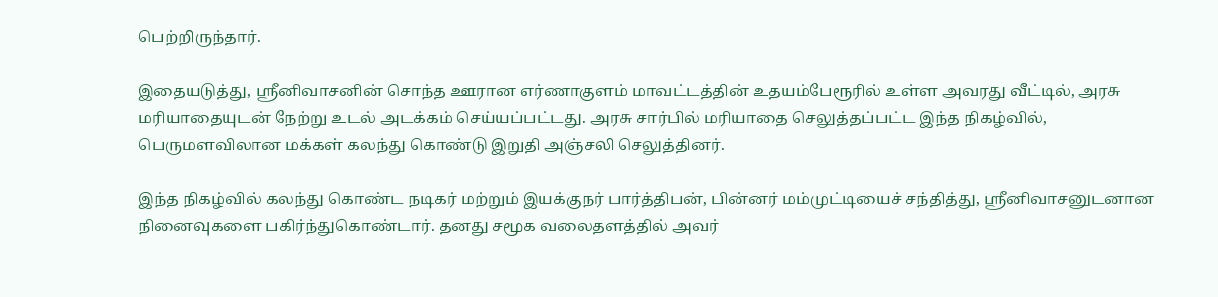பெற்றிருந்தார்.

இதையடுத்து, ஸ்ரீனிவாசனின் சொந்த ஊரான எர்ணாகுளம் மாவட்டத்தின் உதயம்பேரூரில் உள்ள அவரது வீட்டில், அரசு மரியாதையுடன் நேற்று உடல் அடக்கம் செய்யப்பட்டது. அரசு சார்பில் மரியாதை செலுத்தப்பட்ட இந்த நிகழ்வில், பெருமளவிலான மக்கள் கலந்து கொண்டு இறுதி அஞ்சலி செலுத்தினர்.

இந்த நிகழ்வில் கலந்து கொண்ட நடிகர் மற்றும் இயக்குநர் பார்த்திபன், பின்னர் மம்முட்டியைச் சந்தித்து, ஸ்ரீனிவாசனுடனான நினைவுகளை பகிர்ந்துகொண்டார். தனது சமூக வலைதளத்தில் அவர்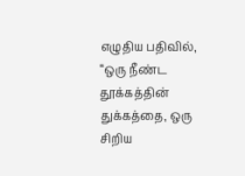எழுதிய பதிவில், “ஒரு நீண்ட தூக்கத்தின் துக்கத்தை, ஒரு சிறிய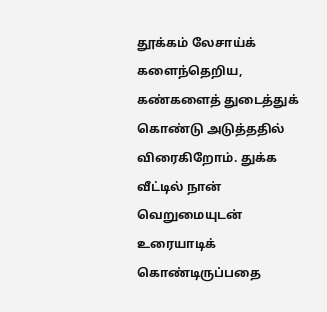தூக்கம் லேசாய்க் களைந்தெறிய, கண்களைத் துடைத்துக் கொண்டு அடுத்ததில் விரைகிறோம். துக்க வீட்டில் நான் வெறுமையுடன் உரையாடிக் கொண்டிருப்பதை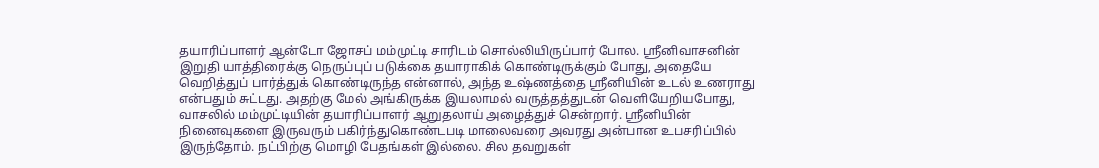தயாரிப்பாளர் ஆன்டோ ஜோசப் மம்முட்டி சாரிடம் சொல்லியிருப்பார் போல. ஸ்ரீனிவாசனின் இறுதி யாத்திரைக்கு நெருப்புப் படுக்கை தயாராகிக் கொண்டிருக்கும் போது, அதையே வெறித்துப் பார்த்துக் கொண்டிருந்த என்னால், அந்த உஷ்ணத்தை ஸ்ரீனியின் உடல் உணராது என்பதும் சுட்டது. அதற்கு மேல் அங்கிருக்க இயலாமல் வருத்தத்துடன் வெளியேறியபோது, வாசலில் மம்முட்டியின் தயாரிப்பாளர் ஆறுதலாய் அழைத்துச் சென்றார். ஸ்ரீனியின் நினைவுகளை இருவரும் பகிர்ந்துகொண்டபடி மாலைவரை அவரது அன்பான உபசரிப்பில் இருந்தோம். நட்பிற்கு மொழி பேதங்கள் இல்லை. சில தவறுகள்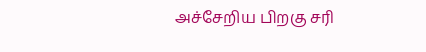அச்சேறிய பிறகு சரி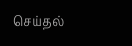செய்தல்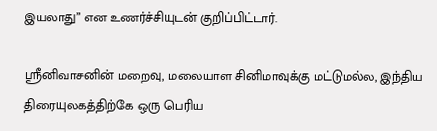இயலாது” என உணர்ச்சியுடன் குறிப்பிட்டார்.

ஸ்ரீனிவாசனின் மறைவு, மலையாள சினிமாவுக்கு மட்டுமல்ல, இந்திய திரையுலகத்திற்கே ஒரு பெரிய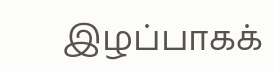இழப்பாகக்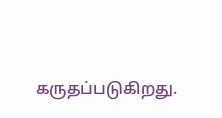கருதப்படுகிறது.